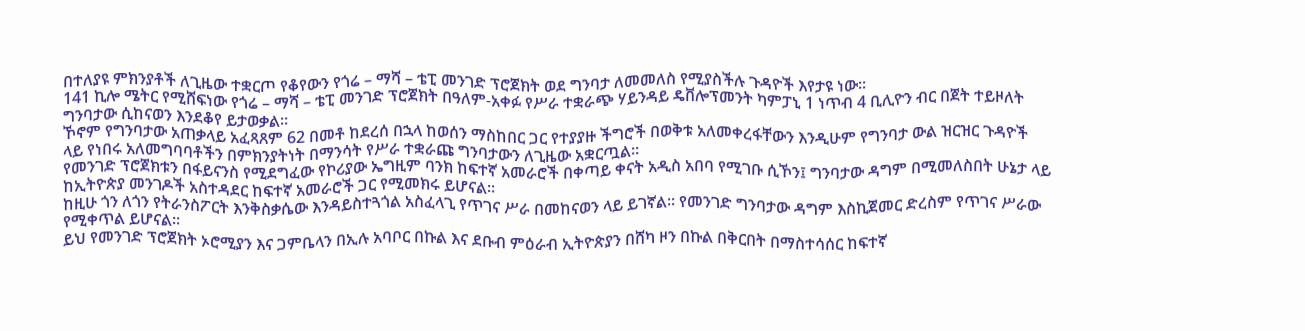በተለያዩ ምክንያቶች ለጊዜው ተቋርጦ የቆየውን የጎሬ – ማሻ – ቴፒ መንገድ ፕሮጀክት ወደ ግንባታ ለመመለስ የሚያስችሉ ጉዳዮች እየታዩ ነው፡፡
141 ኪሎ ሜትር የሚሸፍነው የጎሬ – ማሻ – ቴፒ መንገድ ፕሮጀክት በዓለም-አቀፉ የሥራ ተቋራጭ ሃይንዳይ ዴቨሎፕመንት ካምፓኒ 1 ነጥብ 4 ቢሊዮን ብር በጀት ተይዞለት ግንባታው ሲከናወን እንደቆየ ይታወቃል።
ኾኖም የግንባታው አጠቃላይ አፈጻጸም 62 በመቶ ከደረሰ በኋላ ከወሰን ማስከበር ጋር የተያያዙ ችግሮች በወቅቱ አለመቀረፋቸውን እንዲሁም የግንባታ ውል ዝርዝር ጉዳዮች ላይ የነበሩ አለመግባባቶችን በምክንያትነት በማንሳት የሥራ ተቋራጩ ግንባታውን ለጊዜው አቋርጧል፡፡
የመንገድ ፕሮጀክቱን በፋይናንስ የሚደግፈው የኮሪያው ኤግዚም ባንክ ከፍተኛ አመራሮች በቀጣይ ቀናት አዲስ አበባ የሚገቡ ሲኾን፤ ግንባታው ዳግም በሚመለስበት ሁኔታ ላይ ከኢትዮጵያ መንገዶች አስተዳደር ከፍተኛ አመራሮች ጋር የሚመክሩ ይሆናል፡፡
ከዚሁ ጎን ለጎን የትራንስፖርት እንቅስቃሴው እንዳይስተጓጎል አስፈላጊ የጥገና ሥራ በመከናወን ላይ ይገኛል፡፡ የመንገድ ግንባታው ዳግም እስኪጀመር ድረስም የጥገና ሥራው የሚቀጥል ይሆናል።
ይህ የመንገድ ፕሮጀክት ኦሮሚያን እና ጋምቤላን በኢሉ አባቦር በኩል እና ደቡብ ምዕራብ ኢትዮጵያን በሸካ ዞን በኩል በቅርበት በማስተሳሰር ከፍተኛ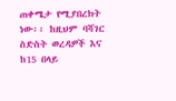ጠቀሜታ የሚያበረክት ነው፡፡ ከዚህም ባሻገር ስድስት ወረዳዎች እና ከ15 በላይ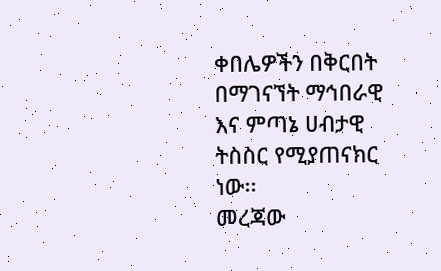ቀበሌዎችን በቅርበት በማገናኘት ማኅበራዊ እና ምጣኔ ሀብታዊ ትስስር የሚያጠናክር ነው፡፡
መረጃው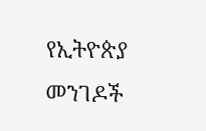የኢትዮጵያ መንገዶች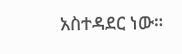አስተዳደር ነው።